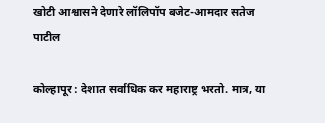खोटी आश्वासने देणारे लॉलिपॉप बजेट-आमदार सतेज पाटील

कोल्हापूर : देशात सर्वाधिक कर महाराष्ट्र भरतो. मात्र, या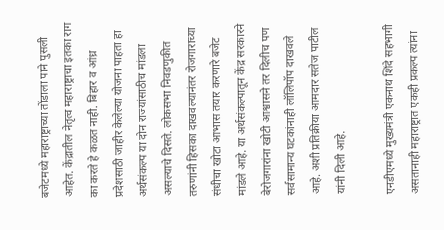बजेटमध्ये महाराष्ट्राच्या तोंडाला पाने पुसली आहेत. केंद्रातील नेतृत्व महाराष्ट्राचा इतका राग का करते हे कळत नाही. बिहार व आंध्र प्रदेशसाठी जाहीर केलेल्या योजना पाहता हा अर्थसंकल्प या दोन राज्यांसाठीच मांडला असल्याचे दिसते. लोकसभा निवडणुकीत तरुणांनी हिसका दाखवल्यानंतर रोजगाराच्या संधीचा खोटा आभास तयार करणारे बजेट मांडले आहे. या अर्थसंकल्पातून केंद्र सरकारने बेरोजगारांना खोटी आश्वासने तर दिलीच पण सर्वसामान्य घटकांनाही लॉलिपॉप दाखवले आहे. अशी प्रतिक्रीया आमदार सतेज पाटील यांनी दिली आहे.

एनडीएमध्ये मुख्यमंत्री एकनाथ शिंदे सहभागी असतानाही महाराष्ट्रात एकही प्रकल्प त्यांना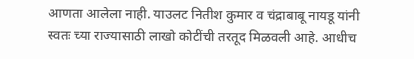आणता आलेला नाही. याउलट नितीश कुमार व चंद्राबाबू नायडू यांनी स्वतः च्या राज्यासाठी लाखो कोटींची तरतूद मिळवली आहे. आधीच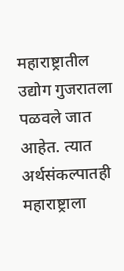महाराष्ट्रातील उद्योग गुजरातला पळवले जात आहेत. त्यात अर्थसंकल्पातही महाराष्ट्राला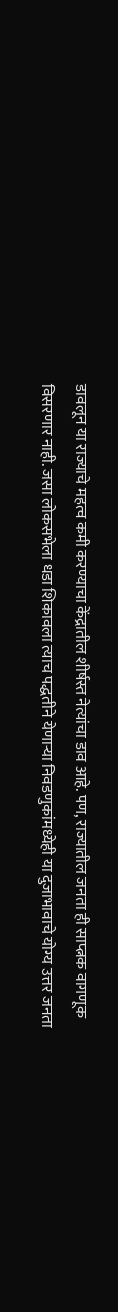डावलून या राज्याचे महत्व कमी करण्याचा केंद्रातील शीर्षस्त नेत्यांचा डाव आहे. पण, राज्यातील जनता ही साप्त्नक वागणूक विसरणार नाही. जसा लोकसभेला धडा शिकावला त्याच पद्धतीने येणाऱ्या निवडणुकांमध्येही या दुजाभावाचे योग्य उत्तर जनता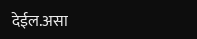देईल.असा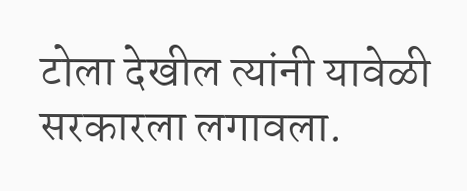टोला देखील त्यांनी यावेळी सरकारला लगावला.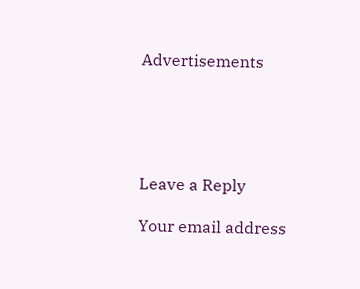Advertisements





Leave a Reply

Your email address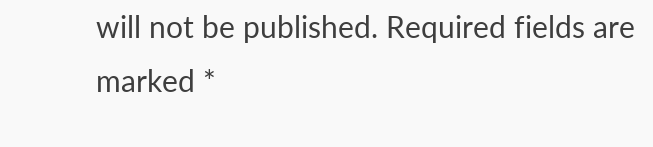will not be published. Required fields are marked *